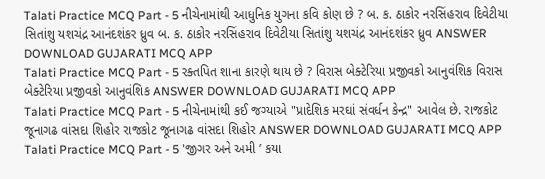Talati Practice MCQ Part - 5 નીચેનામાંથી આધુનિક યુગના કવિ કોણ છે ? બ. ક. ઠાકોર નરસિંહરાવ દિવેટીયા સિતાંશુ યશચંદ્ર આનંદશંકર ધ્રુવ બ. ક. ઠાકોર નરસિંહરાવ દિવેટીયા સિતાંશુ યશચંદ્ર આનંદશંકર ધ્રુવ ANSWER DOWNLOAD GUJARATI MCQ APP
Talati Practice MCQ Part - 5 રક્તપિત શાના કારણે થાય છે ? વિરાસ બેક્ટેરિયા પ્રજીવકો આનુવંશિક વિરાસ બેક્ટેરિયા પ્રજીવકો આનુવંશિક ANSWER DOWNLOAD GUJARATI MCQ APP
Talati Practice MCQ Part - 5 નીચેનામાંથી કઈ જગ્યાએ "પ્રાદેશિક મરઘાં સંવર્ધન કેન્દ્ર" આવેલ છે. રાજકોટ જૂનાગઢ વાંસદા શિહોર રાજકોટ જૂનાગઢ વાંસદા શિહોર ANSWER DOWNLOAD GUJARATI MCQ APP
Talati Practice MCQ Part - 5 'જીગર અને અમી ’ કયા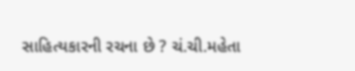સાહિત્યકારની રચના છે ? ચં.ચી.મહેતા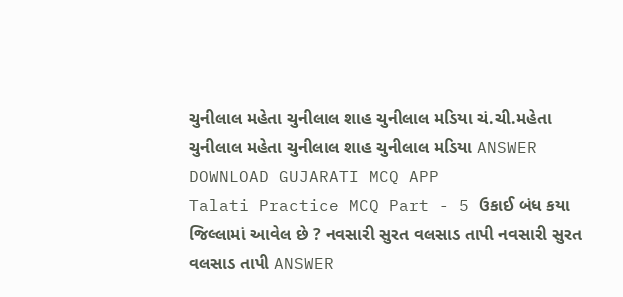ચુનીલાલ મહેતા ચુનીલાલ શાહ ચુનીલાલ મડિયા ચં.ચી.મહેતા ચુનીલાલ મહેતા ચુનીલાલ શાહ ચુનીલાલ મડિયા ANSWER DOWNLOAD GUJARATI MCQ APP
Talati Practice MCQ Part - 5 ઉકાઈ બંધ કયા જિલ્લામાં આવેલ છે ? નવસારી સુરત વલસાડ તાપી નવસારી સુરત વલસાડ તાપી ANSWER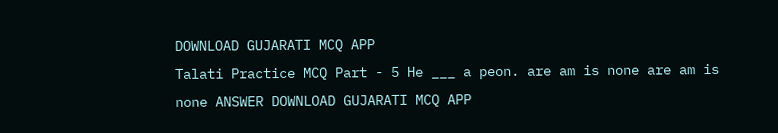DOWNLOAD GUJARATI MCQ APP
Talati Practice MCQ Part - 5 He ___ a peon. are am is none are am is none ANSWER DOWNLOAD GUJARATI MCQ APP